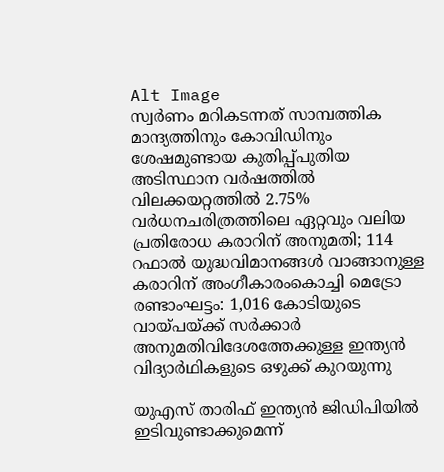Alt Image
സ്വർണം മറികടന്നത് സാമ്പത്തിക മാന്ദ്യത്തിനും കോവിഡിനും ശേഷമുണ്ടായ കുതിപ്പ്പുതിയ അടിസ്ഥാന വര്‍ഷത്തില്‍ വിലക്കയറ്റത്തില്‍ 2.75% വര്‍ധനചരിത്രത്തിലെ ഏറ്റവും വലിയ പ്രതിരോധ കരാറിന് അനുമതി; 114 റഫാൽ യുദ്ധവിമാനങ്ങൾ വാങ്ങാനുള്ള കരാറിന് അംഗീകാരംകൊച്ചി മെട്രോ രണ്ടാംഘട്ടം: 1,016 കോടിയുടെ വായ്പയ്ക്ക് സർക്കാർ അനുമതിവിദേശത്തേക്കുള്ള ഇന്ത്യൻ വിദ്യാർഥികളുടെ ഒഴുക്ക് കുറയുന്നു

യുഎസ് താരിഫ് ഇന്ത്യന്‍ ജിഡിപിയില്‍ ഇടിവുണ്ടാക്കുമെന്ന്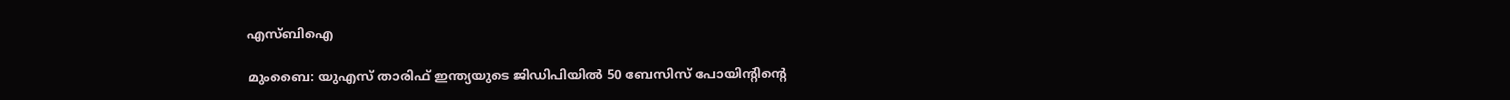എസ്ബിഐ

മുംബൈ: യുഎസ് താരിഫ് ഇന്ത്യയുടെ ജിഡിപിയില്‍ 50 ബേസിസ് പോയിന്റിന്റെ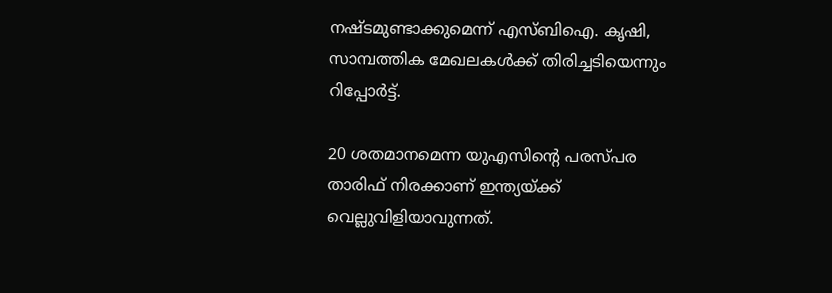നഷ്ടമുണ്ടാക്കുമെന്ന് എസ്ബിഐ. കൃഷി, സാമ്പത്തിക മേഖലകള്‍ക്ക് തിരിച്ചടിയെന്നും റിപ്പോര്‍ട്ട്.

20 ശതമാനമെന്ന യുഎസിന്റെ പരസ്പര താരിഫ് നിരക്കാണ് ഇന്ത്യയ്ക്ക് വെല്ലുവിളിയാവുന്നത്.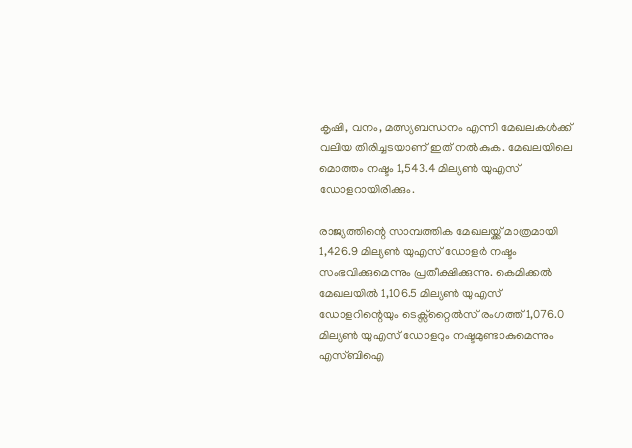കൃഷി, വനം, മത്സ്യബന്ധനം എന്നി മേഖലകള്‍ക്ക് വലിയ തിരിച്ചടയാണ് ഇത് നല്‍കുക. മേഖലയിലെ മൊത്തം നഷ്ടം 1,543.4 മില്യണ്‍ യുഎസ് ഡോളറായിരിക്കും.

രാജ്യത്തിന്റെ സാമ്പത്തിക മേഖലയ്ക്ക് മാത്രമായി 1,426.9 മില്യണ്‍ യുഎസ് ഡോളര്‍ നഷ്ടം സംഭവിക്കുമെന്നും പ്രതീക്ഷിക്കുന്നു. കെമിക്കല്‍ മേഖലയില്‍ 1,106.5 മില്യണ്‍ യുഎസ് ഡോളറിന്റെയും ടെക്സ്‌റ്റൈല്‍സ് രംഗത്ത് 1,076.0 മില്യണ്‍ യുഎസ് ഡോളറും നഷ്ടമുണ്ടാകുമെന്നും എസ്ബിഐ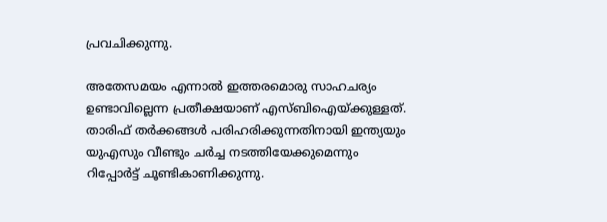പ്രവചിക്കുന്നു.

അതേസമയം എന്നാല്‍ ഇത്തരമൊരു സാഹചര്യം ഉണ്ടാവില്ലെന്ന പ്രതീക്ഷയാണ് എസ്ബിഐയ്ക്കുള്ളത്. താരിഫ് തര്‍ക്കങ്ങള്‍ പരിഹരിക്കുന്നതിനായി ഇന്ത്യയും യുഎസും വീണ്ടും ചര്‍ച്ച നടത്തിയേക്കുമെന്നും റിപ്പോര്‍ട്ട് ചൂണ്ടികാണിക്കുന്നു.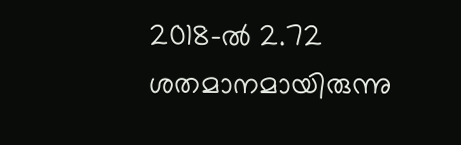2018-ല്‍ 2.72 ശതമാനമായിരുന്നു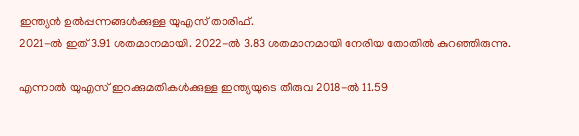ഇന്ത്യന്‍ ഉല്‍പ്പന്നങ്ങള്‍ക്കുള്ള യുഎസ് താരിഫ്.
2021-ല്‍ ഇത് 3.91 ശതമാനമായി. 2022-ല്‍ 3.83 ശതമാനമായി നേരിയ തോതില്‍ കുറഞ്ഞിരുന്നു.

എന്നാല്‍ യുഎസ് ഇറക്കുമതികള്‍ക്കുള്ള ഇന്ത്യയുടെ തീരുവ 2018-ല്‍ 11.59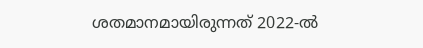ശതമാനമായിരുന്നത് 2022-ല്‍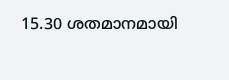15.30 ശതമാനമായി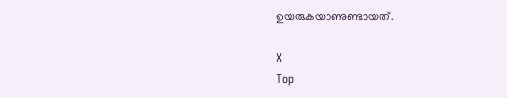ഉയരുകയാണുണ്ടായത്.

X
Top